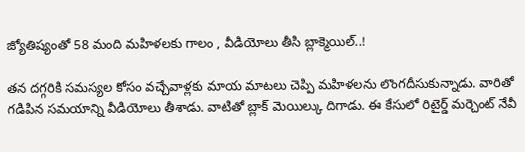జ్యోతిష్యంతో 58 మంది మహిళలకు గాలం , వీడియోలు తీసి బ్లాక్మెయిల్..!

తన దగ్గరికి సమస్యల కోసం వచ్చేవాళ్లకు మాయ మాటలు చెప్పి మహిళలను లొంగదీసుకున్నాడు. వారితో గడిపిన సమయాన్ని వీడియోలు తీశాడు. వాటితో బ్లాక్ మెయిల్కు దిగాడు. ఈ కేసులో రిటైర్డ్ మర్చెంట్ నేవీ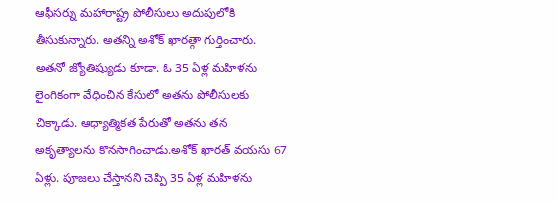ఆఫీసర్ను మహారాష్ట్ర పోలీసులు అదుపులోకి తీసుకున్నారు. అతన్ని అశోక్ ఖారత్గా గుర్తించారు. అతనో జ్యోతిష్యుడు కూడా. ఓ 35 ఏళ్ల మహిళను లైంగికంగా వేధించిన కేసులో అతను పోలీసులకు చిక్కాడు. ఆధ్యాత్మికత పేరుతో అతను తన అకృత్యాలను కొనసాగించాడు.అశోక్ ఖారత్ వయసు 67 ఏళ్లు. పూజలు చేస్తానని చెప్పి 35 ఏళ్ల మహిళను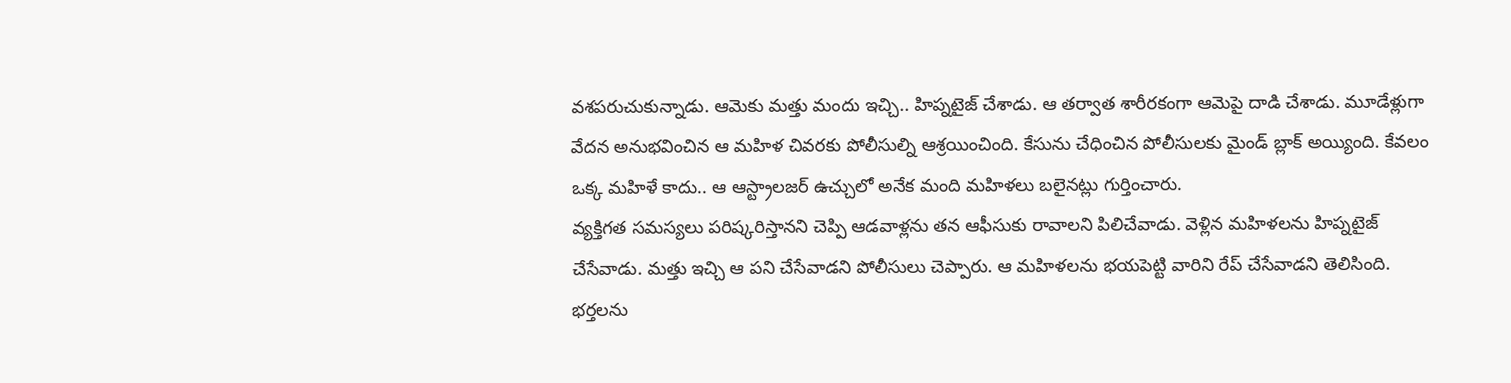వశపరుచుకున్నాడు. ఆమెకు మత్తు మందు ఇచ్చి.. హిప్నటైజ్ చేశాడు. ఆ తర్వాత శారీరకంగా ఆమెపై దాడి చేశాడు. మూడేళ్లుగా వేదన అనుభవించిన ఆ మహిళ చివరకు పోలీసుల్ని ఆశ్రయించింది. కేసును చేధించిన పోలీసులకు మైండ్ బ్లాక్ అయ్యింది. కేవలం ఒక్క మహిళే కాదు.. ఆ ఆస్ట్రాలజర్ ఉచ్చులో అనేక మంది మహిళలు బలైనట్లు గుర్తించారు.
వ్యక్తిగత సమస్యలు పరిష్కరిస్తానని చెప్పి ఆడవాళ్లను తన ఆఫీసుకు రావాలని పిలిచేవాడు. వెళ్లిన మహిళలను హిప్నటైజ్ చేసేవాడు. మత్తు ఇచ్చి ఆ పని చేసేవాడని పోలీసులు చెప్పారు. ఆ మహిళలను భయపెట్టి వారిని రేప్ చేసేవాడని తెలిసింది. భర్తలను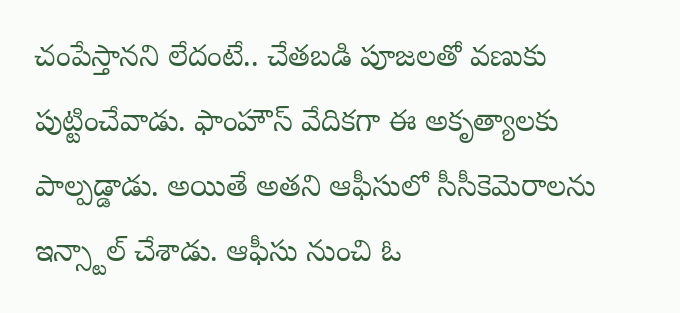చంపేస్తానని లేదంటే.. చేతబడి పూజలతో వణుకు పుట్టించేవాడు. ఫాంహౌస్ వేదికగా ఈ అకృత్యాలకు పాల్పడ్డాడు. అయితే అతని ఆఫీసులో సీసీకెమెరాలను ఇన్స్టాల్ చేశాడు. ఆఫీసు నుంచి ఓ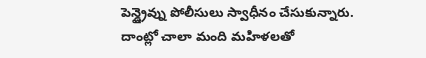పెన్డ్రైవ్ను పోలీసులు స్వాధీనం చేసుకున్నారు. దాంట్లో చాలా మంది మహిళలతో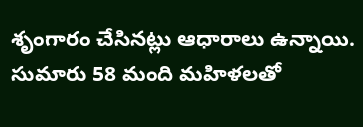శృంగారం చేసినట్లు ఆధారాలు ఉన్నాయి. సుమారు 58 మంది మహిళలతో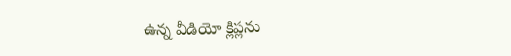ఉన్న వీడియో క్లిప్లను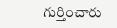గుర్తించారు